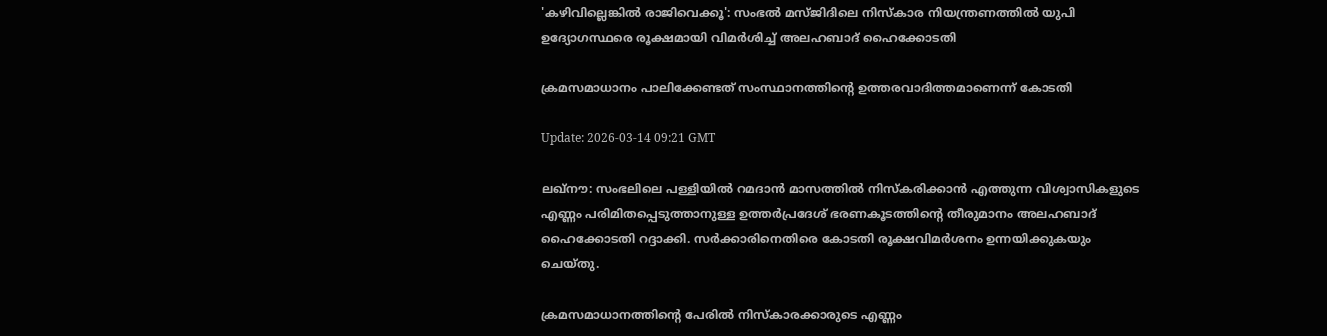'കഴിവില്ലെങ്കിൽ രാജിവെക്കൂ': സംഭല്‍ മസ്ജിദിലെ നിസ്കാര നിയന്ത്രണത്തിൽ യുപി ഉദ്യോഗസ്ഥരെ രൂക്ഷമായി വിമർശിച്ച് അലഹബാദ് ഹൈക്കോടതി

ക്രമസമാധാനം പാലിക്കേണ്ടത് സംസ്ഥാനത്തിന്റെ ഉത്തരവാദിത്തമാണെന്ന് കോടതി

Update: 2026-03-14 09:21 GMT

ലഖ്‌നൗ: സംഭലിലെ പള്ളിയിൽ റമദാൻ മാസത്തിൽ നിസ്കരിക്കാൻ എത്തുന്ന വിശ്വാസികളുടെ എണ്ണം പരിമിതപ്പെടുത്താനുള്ള ഉത്തർപ്രദേശ് ഭരണകൂടത്തിന്റെ തീരുമാനം അലഹബാദ് ഹൈക്കോടതി റദ്ദാക്കി. സര്‍ക്കാരിനെതിരെ കോടതി രൂക്ഷവിമര്‍ശനം ഉന്നയിക്കുകയും ചെയ്തു.

ക്രമസമാധാനത്തിന്റെ പേരിൽ നിസ്കാരക്കാരുടെ എണ്ണം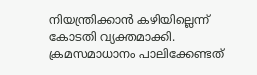നിയന്ത്രിക്കാൻ കഴിയില്ലെന്ന് കോടതി വ്യക്തമാക്കി. ക്രമസമാധാനം പാലിക്കേണ്ടത്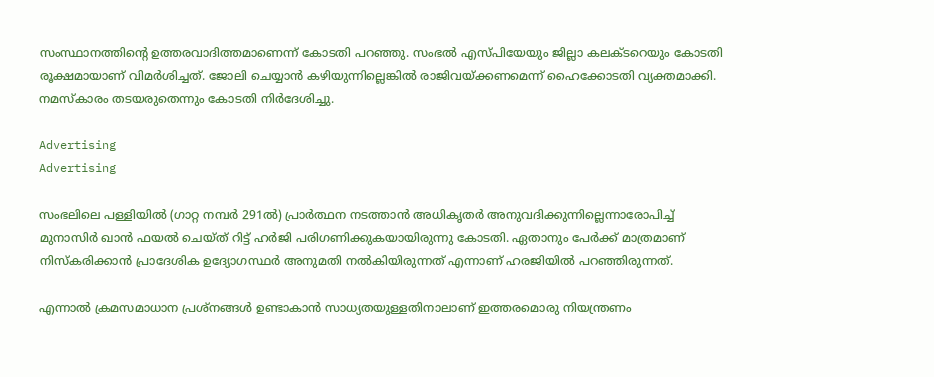സംസ്ഥാനത്തിന്റെ ഉത്തരവാദിത്തമാണെന്ന് കോടതി പറഞ്ഞു. സംഭല്‍ എസ്പിയേയും ജില്ലാ കലക്ടറെയും കോടതി രൂക്ഷമായാണ് വിമര്‍ശിച്ചത്. ജോലി ചെയ്യാൻ കഴിയുന്നില്ലെങ്കിൽ രാജിവയ്ക്കണമെന്ന് ഹൈക്കോടതി വ്യക്തമാക്കി. നമസ്കാരം തടയരുതെന്നും കോടതി നിര്‍ദേശിച്ചു.

Advertising
Advertising

സംഭലിലെ പള്ളിയില്‍ (ഗാറ്റ നമ്പർ 291ൽ) പ്രാർത്ഥന നടത്താൻ അധികൃതർ അനുവദിക്കുന്നില്ലെന്നാരോപിച്ച് മുനാസിർ ഖാൻ ഫയല്‍ ചെയ്ത് റിട്ട് ഹർജി പരിഗണിക്കുകയായിരുന്നു കോടതി. ഏതാനും പേര്‍ക്ക് മാത്രമാണ് നിസ്കരിക്കാൻ പ്രാദേശിക ഉദ്യോഗസ്ഥർ അനുമതി നൽകിയിരുന്നത് എന്നാണ് ഹരജിയില്‍ പറഞ്ഞിരുന്നത്.

എന്നാല്‍ ക്രമസമാധാന പ്രശ്നങ്ങൾ ഉണ്ടാകാൻ സാധ്യതയുള്ളതിനാലാണ് ഇത്തരമൊരു നിയന്ത്രണം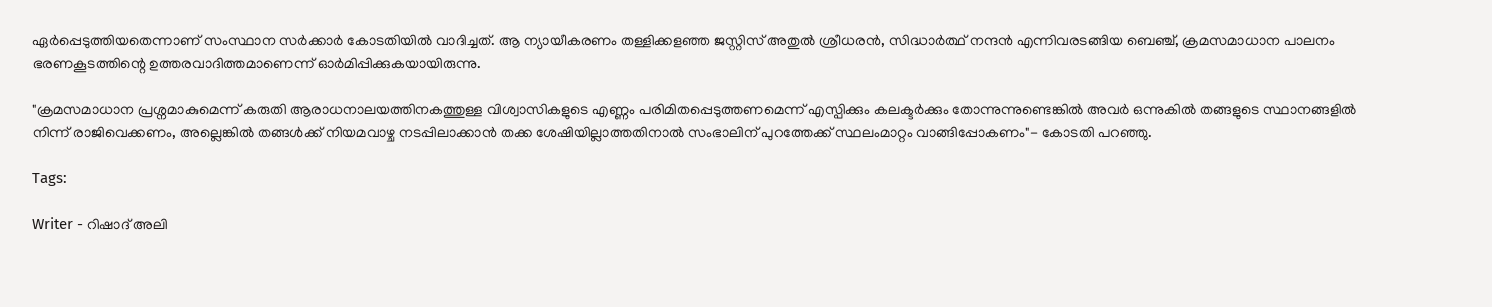ഏർപ്പെടുത്തിയതെന്നാണ് സംസ്ഥാന സർക്കാർ കോടതിയില്‍ വാദിച്ചത്. ആ ന്യായീകരണം തള്ളിക്കളഞ്ഞ ജസ്റ്റിസ് അതുൽ ശ്രീധരൻ, സിദ്ധാർത്ഥ് നന്ദൻ എന്നിവരടങ്ങിയ ബെഞ്ച്, ക്രമസമാധാന പാലനം ഭരണകൂടത്തിന്റെ ഉത്തരവാദിത്തമാണെന്ന് ഓര്‍മിപ്പിക്കുകയായിരുന്നു.

"ക്രമസമാധാന പ്രശ്നമാകുമെന്ന് കരുതി ആരാധനാലയത്തിനകത്തുള്ള വിശ്വാസികളുടെ എണ്ണം പരിമിതപ്പെടുത്തണമെന്ന് എസ്പിക്കും കലക്ടര്‍ക്കും തോന്നുന്നുണ്ടെങ്കില്‍ അവർ ഒന്നുകിൽ തങ്ങളുടെ സ്ഥാനങ്ങളിൽ നിന്ന് രാജിവെക്കണം, അല്ലെങ്കിൽ തങ്ങൾക്ക് നിയമവാഴ്ച നടപ്പിലാക്കാൻ തക്ക ശേഷിയില്ലാത്തതിനാല്‍ സംഭാലിന് പുറത്തേക്ക് സ്ഥലംമാറ്റം വാങ്ങിപ്പോകണം"- കോടതി പറഞ്ഞു.

Tags:

Writer - റിഷാദ് അലി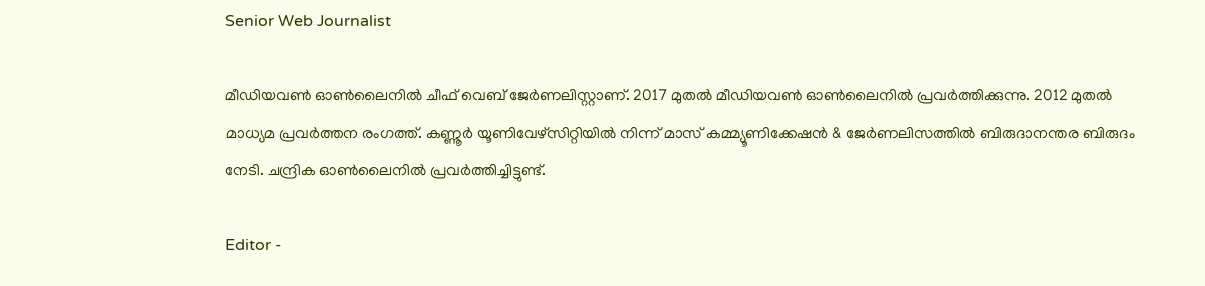Senior Web Journalist

മീഡിയവൺ ഓൺലൈനിൽ ചീഫ് വെബ് ജേർണലിസ്റ്റാണ്. 2017 മുതൽ മീഡിയവൺ ഓൺലൈനിൽ പ്രവർത്തിക്കുന്നു. 2012 മുതൽ മാധ്യമ പ്രവർത്തന രംഗത്ത്. കണ്ണൂര്‍ യൂണിവേഴ്‌സിറ്റിയിൽ നിന്ന് മാസ് കമ്മ്യൂണിക്കേഷന്‍ & ജേര്‍ണലിസത്തില്‍ ബിരുദാനന്തര ബിരുദം നേടി. ചന്ദ്രിക ഓണ്‍ലൈനില്‍ പ്രവര്‍ത്തിച്ചിട്ടുണ്ട്.

Editor -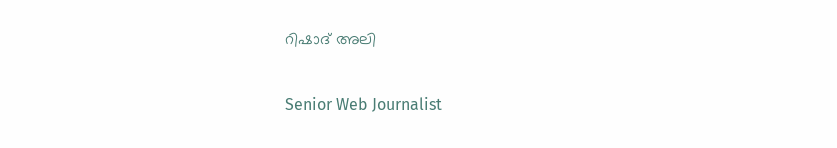റിഷാദ് അലി

Senior Web Journalist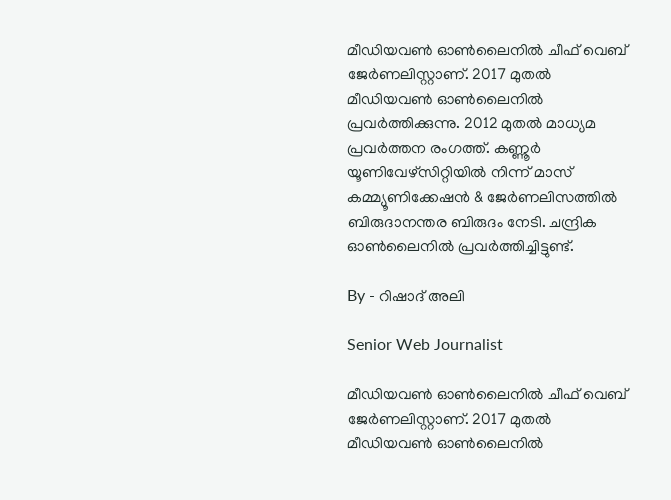മീഡിയവൺ ഓൺലൈനിൽ ചീഫ് വെബ് ജേർണലിസ്റ്റാണ്. 2017 മുതൽ മീഡിയവൺ ഓൺലൈനിൽ പ്രവർത്തിക്കുന്നു. 2012 മുതൽ മാധ്യമ പ്രവർത്തന രംഗത്ത്. കണ്ണൂര്‍ യൂണിവേഴ്‌സിറ്റിയിൽ നിന്ന് മാസ് കമ്മ്യൂണിക്കേഷന്‍ & ജേര്‍ണലിസത്തില്‍ ബിരുദാനന്തര ബിരുദം നേടി. ചന്ദ്രിക ഓണ്‍ലൈനില്‍ പ്രവര്‍ത്തിച്ചിട്ടുണ്ട്.

By - റിഷാദ് അലി

Senior Web Journalist

മീഡിയവൺ ഓൺലൈനിൽ ചീഫ് വെബ് ജേർണലിസ്റ്റാണ്. 2017 മുതൽ മീഡിയവൺ ഓൺലൈനിൽ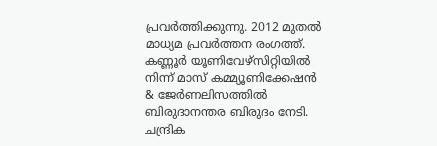പ്രവർത്തിക്കുന്നു. 2012 മുതൽ മാധ്യമ പ്രവർത്തന രംഗത്ത്. കണ്ണൂര്‍ യൂണിവേഴ്‌സിറ്റിയിൽ നിന്ന് മാസ് കമ്മ്യൂണിക്കേഷന്‍ & ജേര്‍ണലിസത്തില്‍ ബിരുദാനന്തര ബിരുദം നേടി. ചന്ദ്രിക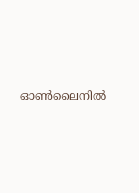ഓണ്‍ലൈനില്‍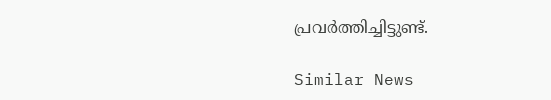പ്രവര്‍ത്തിച്ചിട്ടുണ്ട്.

Similar News